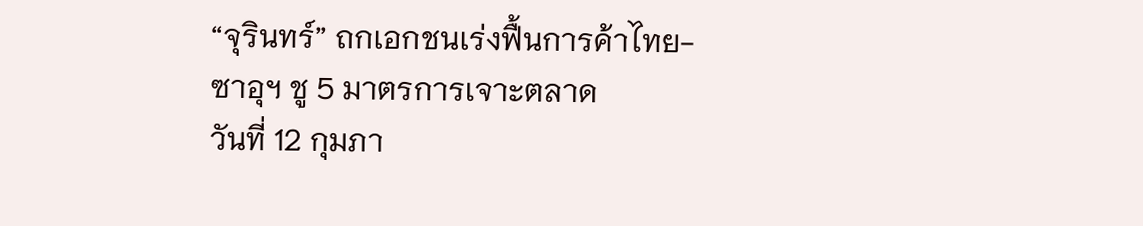“จุรินทร์” ถกเอกชนเร่งฟื้นการค้าไทย-ซาอุฯ ชู 5 มาตรการเจาะตลาด
วันที่ 12 กุมภา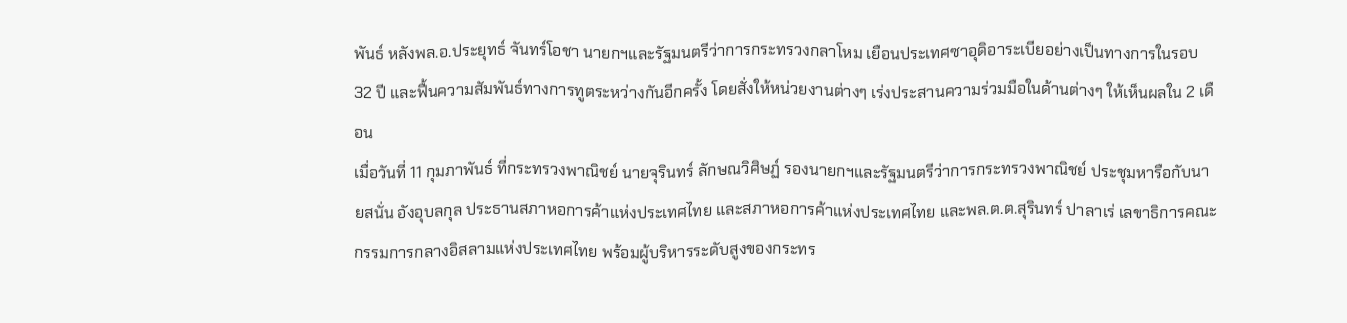พันธ์ หลังพล.อ.ประยุทธ์ จันทร์โอชา นายกฯและรัฐมนตรีว่าการกระทรวงกลาโหม เยือนประเทศซาอุดิอาระเบียอย่างเป็นทางการในรอบ 32 ปี และฟื้นความสัมพันธ์ทางการทูตระหว่างกันอีกครั้ง โดยสั่งให้หน่วยงานต่างๆ เร่งประสานความร่วมมือในด้านต่างๆ ให้เห็นผลใน 2 เดือน
เมื่อวันที่ 11 กุมภาพันธ์ ที่กระทรวงพาณิชย์ นายจุรินทร์ ลักษณวิศิษฏ์ รองนายกฯและรัฐมนตรีว่าการกระทรวงพาณิชย์ ประชุมหารือกับนายสนั่น อังอุบลกุล ประธานสภาหอการค้าแห่งประเทศไทย และสภาหอการค้าแห่งประเทศไทย และพล.ต.ต.สุรินทร์ ปาลาเร่ เลขาธิการคณะกรรมการกลางอิสลามแห่งประเทศไทย พร้อมผู้บริหารระดับสูงของกระทร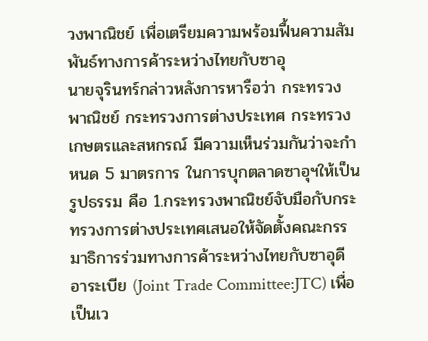วงพาณิชย์ เพื่อเตรียมความพร้อมฟื้นความสัมพันธ์ทางการค้าระหว่างไทยกับซาอุ
นายจุรินทร์กล่าวหลังการหารือว่า กระทรวงพาณิชย์ กระทรวงการต่างประเทศ กระทรวงเกษตรและสหกรณ์ มีความเห็นร่วมกันว่าจะกำหนด 5 มาตรการ ในการบุกตลาดซาอุฯให้เป็นรูปธรรม คือ 1.กระทรวงพาณิชย์จับมือกับกระทรวงการต่างประเทศเสนอให้จัดตั้งคณะกรรมาธิการร่วมทางการค้าระหว่างไทยกับซาอุดีอาระเบีย (Joint Trade Committee:JTC) เพื่อเป็นเว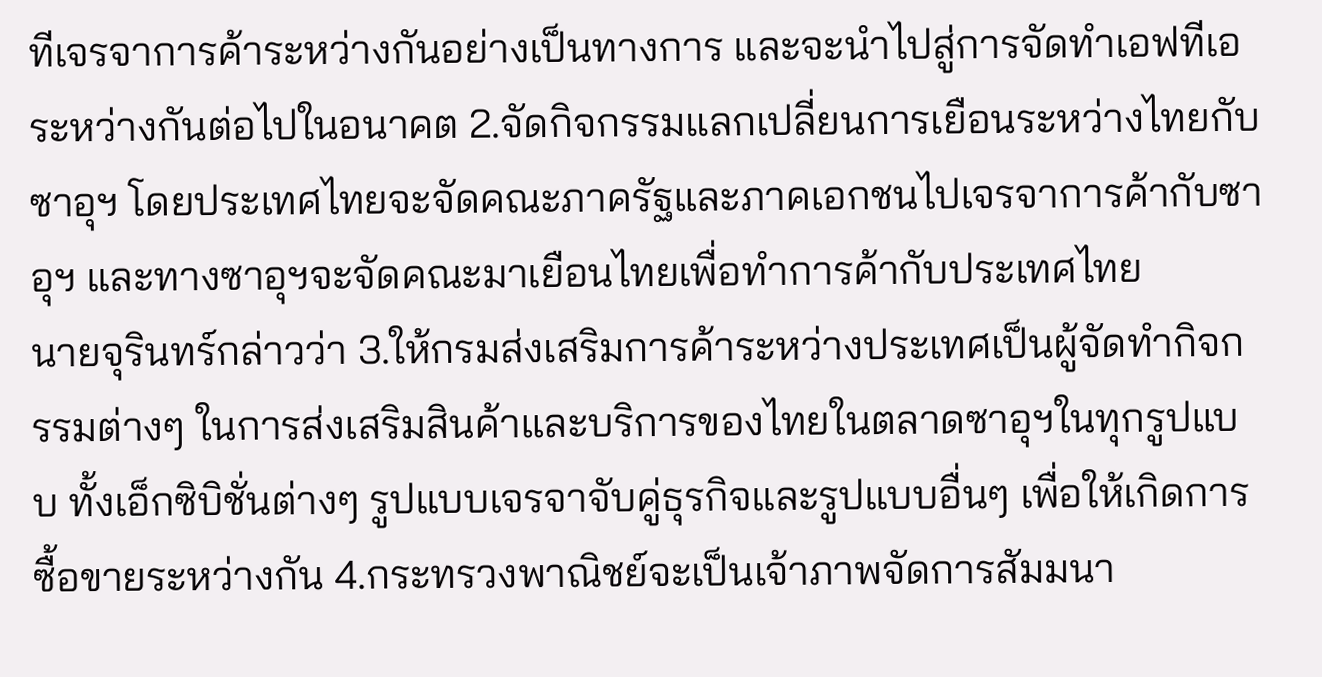ทีเจรจาการค้าระหว่างกันอย่างเป็นทางการ และจะนำไปสู่การจัดทำเอฟทีเอระหว่างกันต่อไปในอนาคต 2.จัดกิจกรรมแลกเปลี่ยนการเยือนระหว่างไทยกับซาอุฯ โดยประเทศไทยจะจัดคณะภาครัฐและภาคเอกชนไปเจรจาการค้ากับซาอุฯ และทางซาอุฯจะจัดคณะมาเยือนไทยเพื่อทำการค้ากับประเทศไทย
นายจุรินทร์กล่าวว่า 3.ให้กรมส่งเสริมการค้าระหว่างประเทศเป็นผู้จัดทำกิจกรรมต่างๆ ในการส่งเสริมสินค้าและบริการของไทยในตลาดซาอุฯในทุกรูปแบบ ทั้งเอ็กซิบิชั่นต่างๆ รูปแบบเจรจาจับคู่ธุรกิจและรูปแบบอื่นๆ เพื่อให้เกิดการซื้อขายระหว่างกัน 4.กระทรวงพาณิชย์จะเป็นเจ้าภาพจัดการสัมมนา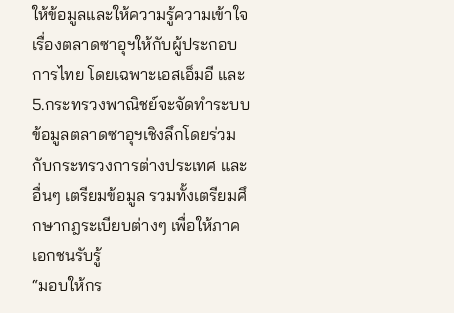ให้ข้อมูลและให้ความรู้ความเข้าใจเรื่องตลาดซาอุฯให้กับผู้ประกอบการไทย โดยเฉพาะเอสเอ็มอี และ 5.กระทรวงพาณิชย์จะจัดทำระบบข้อมูลตลาดซาอุฯเชิงลึกโดยร่วมกับกระทรวงการต่างประเทศ และอื่นๆ เตรียมข้อมูล รวมทั้งเตรียมศึกษากฎระเบียบต่างๆ เพื่อให้ภาคเอกชนรับรู้
“มอบให้กร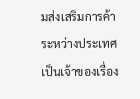มส่งเสริมการค้าระหว่างประเทศเป็นเจ้าของเรื่อง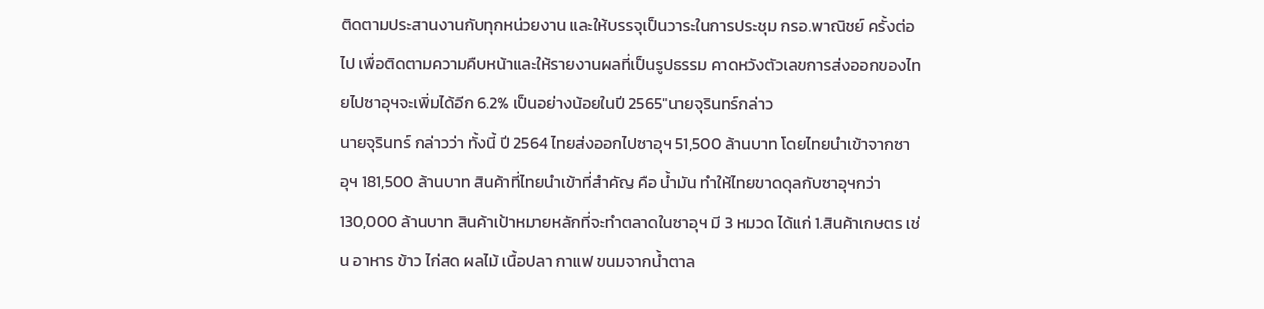ติดตามประสานงานกับทุกหน่วยงาน และให้บรรจุเป็นวาระในการประชุม กรอ.พาณิชย์ ครั้งต่อไป เพื่อติดตามความคืบหน้าและให้รายงานผลที่เป็นรูปธรรม คาดหวังตัวเลขการส่งออกของไทยไปซาอุฯจะเพิ่มได้อีก 6.2% เป็นอย่างน้อยในปี 2565″นายจุรินทร์กล่าว
นายจุรินทร์ กล่าวว่า ทั้งนี้ ปี 2564 ไทยส่งออกไปซาอุฯ 51,500 ล้านบาท โดยไทยนำเข้าจากซาอุฯ 181,500 ล้านบาท สินค้าที่ไทยนำเข้าที่สำคัญ คือ น้ำมัน ทำให้ไทยขาดดุลกับซาอุฯกว่า 130,000 ล้านบาท สินค้าเป้าหมายหลักที่จะทำตลาดในซาอุฯ มี 3 หมวด ได้แก่ 1.สินค้าเกษตร เช่น อาหาร ข้าว ไก่สด ผลไม้ เนื้อปลา กาแฟ ขนมจากน้ำตาล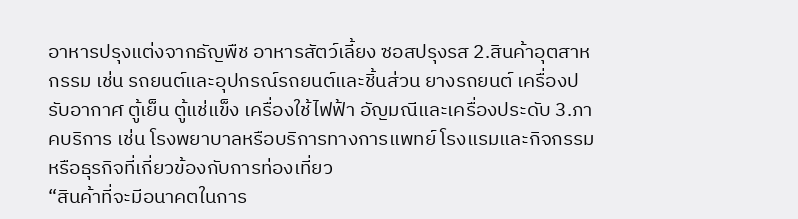อาหารปรุงแต่งจากธัญพืช อาหารสัตว์เลี้ยง ซอสปรุงรส 2.สินค้าอุตสาหกรรม เช่น รถยนต์และอุปกรณ์รถยนต์และชิ้นส่วน ยางรถยนต์ เครื่องปรับอากาศ ตู้เย็น ตู้แช่แข็ง เครื่องใช้ไฟฟ้า อัญมณีและเครื่องประดับ 3.ภาคบริการ เช่น โรงพยาบาลหรือบริการทางการแพทย์ โรงแรมและกิจกรรมหรือธุรกิจที่เกี่ยวข้องกับการท่องเที่ยว
“สินค้าที่จะมีอนาคตในการ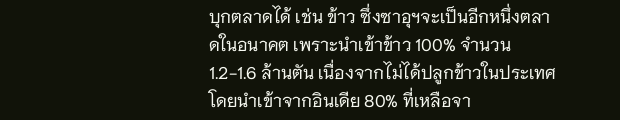บุกตลาดได้ เช่น ข้าว ซึ่งซาอุฯจะเป็นอีกหนึ่งตลาดในอนาคต เพราะนำเข้าข้าว 100% จำนวน 1.2-1.6 ล้านตัน เนื่องจากไม่ได้ปลูกข้าวในประเทศ โดยนำเข้าจากอินเดีย 80% ที่เหลือจา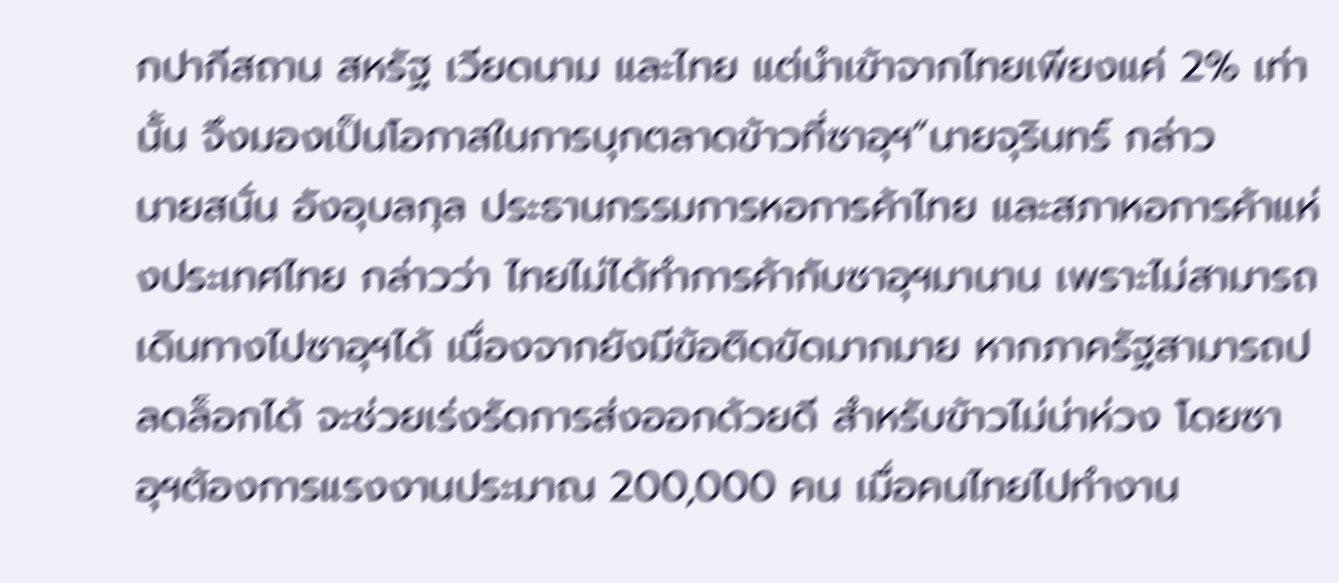กปากีสถาน สหรัฐ เวียดนาม และไทย แต่นำเข้าจากไทยเพียงแค่ 2% เท่านั้น จึงมองเป็นโอกาสในการบุกตลาดข้าวที่ซาอุฯ”นายจุรินทร์ กล่าว
นายสนั่น อังอุบลกุล ประธานกรรมการหอการค้าไทย และสภาหอการค้าแห่งประเทศไทย กล่าวว่า ไทยไม่ได้ทำการค้ากับซาอุฯมานาน เพราะไม่สามารถเดินทางไปซาอุฯได้ เนื่องจากยังมีข้อติดขัดมากมาย หากภาครัฐสามารถปลดล็อกได้ จะช่วยเร่งรัดการส่งออกด้วยดี สำหรับข้าวไม่น่าห่วง โดยซาอุฯต้องการแรงงานประมาณ 200,000 คน เมื่อคนไทยไปทำงาน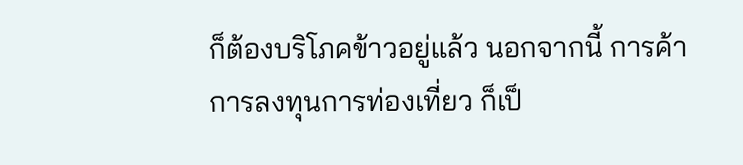ก็ต้องบริโภคข้าวอยู่แล้ว นอกจากนี้ การค้าการลงทุนการท่องเที่ยว ก็เป็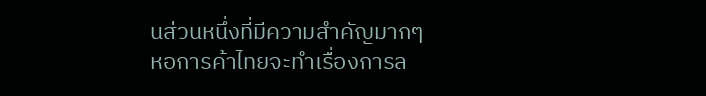นส่วนหนึ่งที่มีความสำคัญมากๆ หอการค้าไทยจะทำเรื่องการล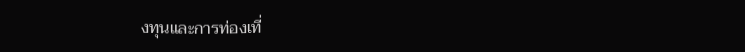งทุนและการท่องเที่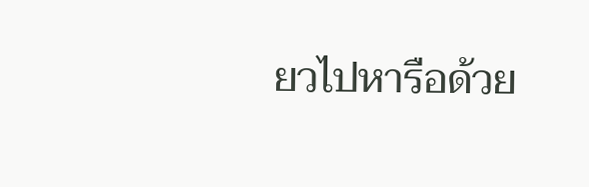ยวไปหารือด้วย